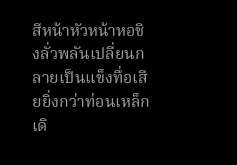สีหน้าหัวหน้าหอชิงลั่วพลันเปลี่ยนกลายเป็นแข็งทื่อเสียยิ่งกว่าท่อนเหล็ก เดิ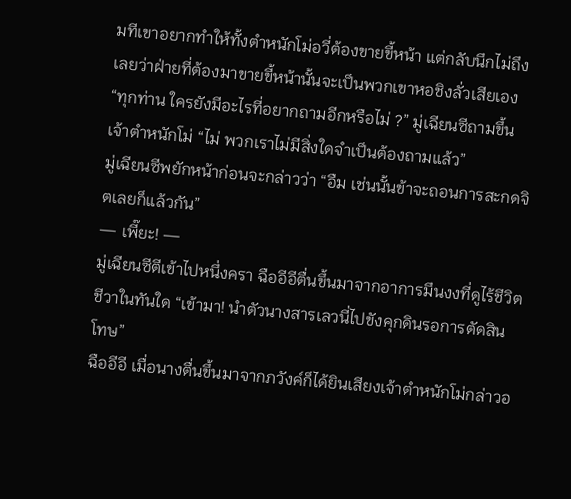มทีเขาอยากทำให้ทั้งตำหนักโม่อวี่ต้องขายขี้หน้า แต่กลับนึกไม่ถึงเลยว่าฝ่ายที่ต้องมาขายขี้หน้านั้นจะเป็นพวกเขาหอชิงลั่วเสียเอง
“ทุกท่าน ใครยังมีอะไรที่อยากถามอีกหรือไม่ ?” มู่เฉียนซีถามขึ้น
เจ้าตำหนักโม่ “ไม่ พวกเราไม่มีสิ่งใดจำเป็นต้องถามแล้ว”
มู่เฉียนซีพยักหน้าก่อนจะกล่าวว่า “อืม เช่นนั้นข้าจะถอนการสะกดจิตเลยก็แล้วกัน”
— เพี๊ยะ! —
มู่เฉียนซีตีเข้าไปหนึ่งครา ฉืออีอีตื่นขึ้นมาจากอาการมึนงงที่ดูไร้ชีวิตชีวาในทันใด “เข้ามา! นำตัวนางสารเลวนี่ไปขังคุกดินรอการตัดสินโทษ”
ฉืออีอี เมื่อนางตื่นขึ้นมาจากภวังค์ก็ได้ยินเสียงเจ้าตำหนักโม่กล่าวอ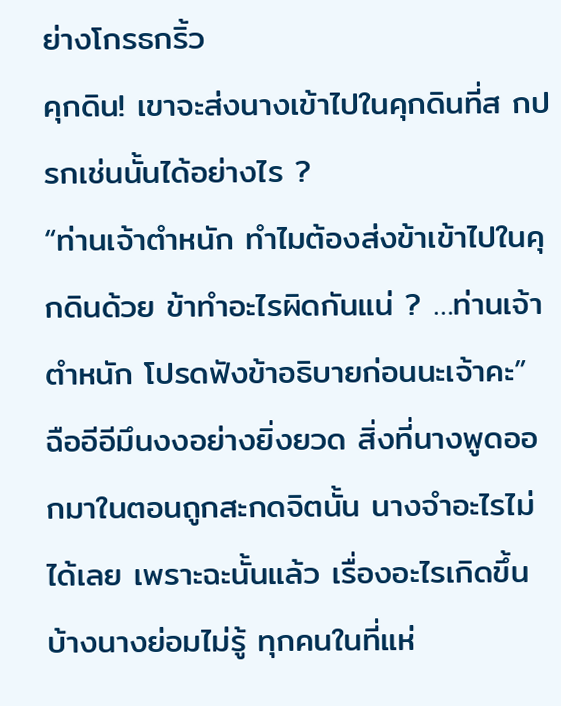ย่างโกรธกริ้ว
คุกดิน! เขาจะส่งนางเข้าไปในคุกดินที่ส กปรกเช่นนั้นได้อย่างไร ?
“ท่านเจ้าตำหนัก ทำไมต้องส่งข้าเข้าไปในคุกดินด้วย ข้าทำอะไรผิดกันแน่ ? …ท่านเจ้าตำหนัก โปรดฟังข้าอธิบายก่อนนะเจ้าคะ” ฉืออีอีมึนงงอย่างยิ่งยวด สิ่งที่นางพูดออกมาในตอนถูกสะกดจิตนั้น นางจำอะไรไม่ได้เลย เพราะฉะนั้นแล้ว เรื่องอะไรเกิดขึ้นบ้างนางย่อมไม่รู้ ทุกคนในที่แห่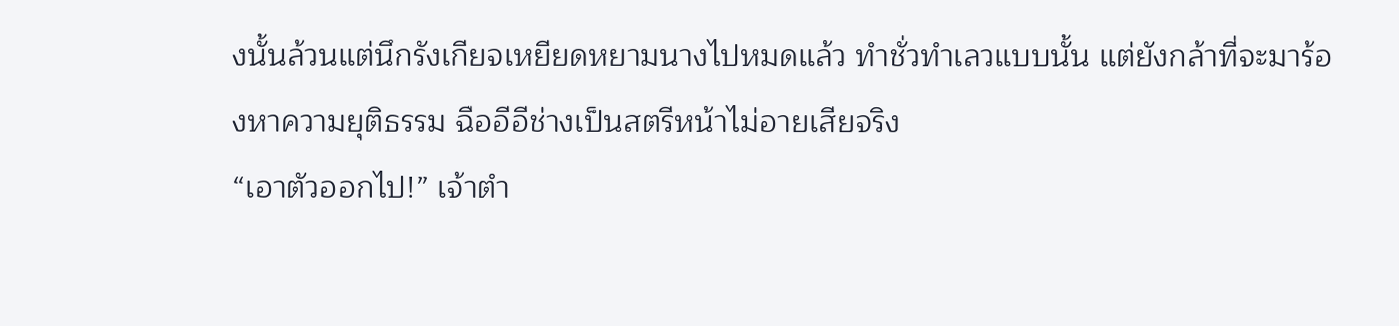งนั้นล้วนแต่นึกรังเกียจเหยียดหยามนางไปหมดแล้ว ทำชั่วทำเลวแบบนั้น แต่ยังกล้าที่จะมาร้องหาความยุติธรรม ฉืออีอีช่างเป็นสตรีหน้าไม่อายเสียจริง
“เอาตัวออกไป!” เจ้าตำ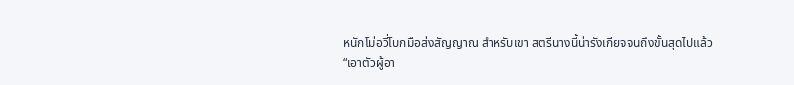หนักโม่อวี่โบกมือส่งสัญญาณ สำหรับเขา สตรีนางนี้น่ารังเกียจจนถึงขั้นสุดไปแล้ว
“เอาตัวผู้อา